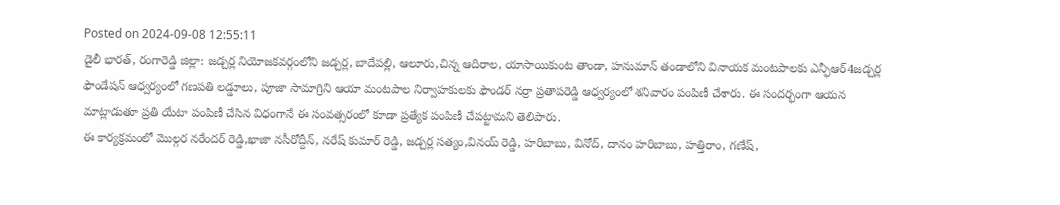Posted on 2024-09-08 12:55:11
డైలీ భారత్, రంగారెడ్డి జిల్లా: జడ్చర్ల నియోజకవర్గంలోని జడ్చర్ల, బాదేపల్లి, ఆలూరు,చిన్న ఆదిరాల, యాసాయికుంట తాండా, హనుమాన్ తండాలోని వినాయక మంటపాలకు ఎన్ఫీఆర్4జడ్చర్ల ఫౌండేషన్ ఆధ్వర్యంలో గణపతి లడ్డూలు, పూజా సామాగ్రిని ఆయా మంటపాల నిర్వాహకులకు ఫౌండర్ నర్రా ప్రతాపరెడ్డి ఆధ్వర్యంలో శనివారం పంపిణీ చేశారు. ఈ సందర్భంగా ఆయన మాట్లాడుతూ ప్రతి యేటా పంపిణీ చేసిన విధంగానే ఈ సంవత్సరంలో కూడా ప్రత్యేక పంపిణీ చేపట్టామని తెలిపారు.
ఈ కార్యక్రమంలో మొల్గర నరేందర్ రెడ్డి,ఖాజా నసీరోద్దీన్, నరేష్ కుమార్ రెడ్డి, జడ్చర్ల సత్యం,వినయ్ రెడ్డి, హరిబాబు, వినోద్, దానం హరిబాబు, హత్తిరాం, గణేష్,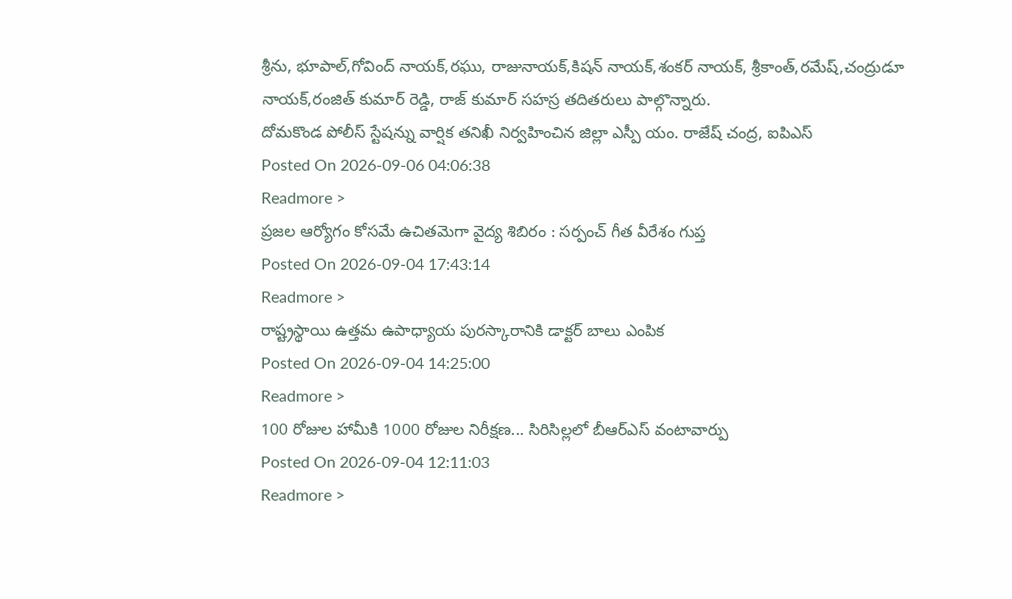శ్రీను, భూపాల్,గోవింద్ నాయక్,రఘు, రాజునాయక్,కిషన్ నాయక్,శంకర్ నాయక్, శ్రీకాంత్,రమేష్,చంద్రుడూ నాయక్,రంజిత్ కుమార్ రెడ్డి, రాజ్ కుమార్ సహస్ర తదితరులు పాల్గొన్నారు.
దోమకొండ పోలీస్ స్టేషన్ను వార్షిక తనిఖీ నిర్వహించిన జిల్లా ఎస్పీ యం. రాజేష్ చంద్ర, ఐపిఎస్
Posted On 2026-09-06 04:06:38
Readmore >
ప్రజల ఆర్యోగం కోసమే ఉచితమెగా వైద్య శిబిరం : సర్పంచ్ గీత వీరేశం గుప్త
Posted On 2026-09-04 17:43:14
Readmore >
రాష్ట్రస్థాయి ఉత్తమ ఉపాధ్యాయ పురస్కారానికి డాక్టర్ బాలు ఎంపిక
Posted On 2026-09-04 14:25:00
Readmore >
100 రోజుల హామీకి 1000 రోజుల నిరీక్షణ... సిరిసిల్లలో బీఆర్ఎస్ వంటావార్పు
Posted On 2026-09-04 12:11:03
Readmore >